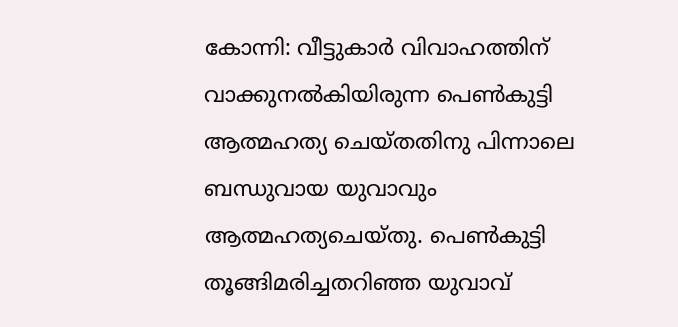കോന്നി: വീട്ടുകാർ വിവാഹത്തിന് വാക്കുനൽകിയിരുന്ന പെൺകുട്ടി ആത്മഹത്യ ചെയ്തതിനു പിന്നാലെ ബന്ധുവായ യുവാവും ആത്മഹത്യചെയ്തു. പെൺകുട്ടി തൂങ്ങിമരിച്ചതറിഞ്ഞ യുവാവ്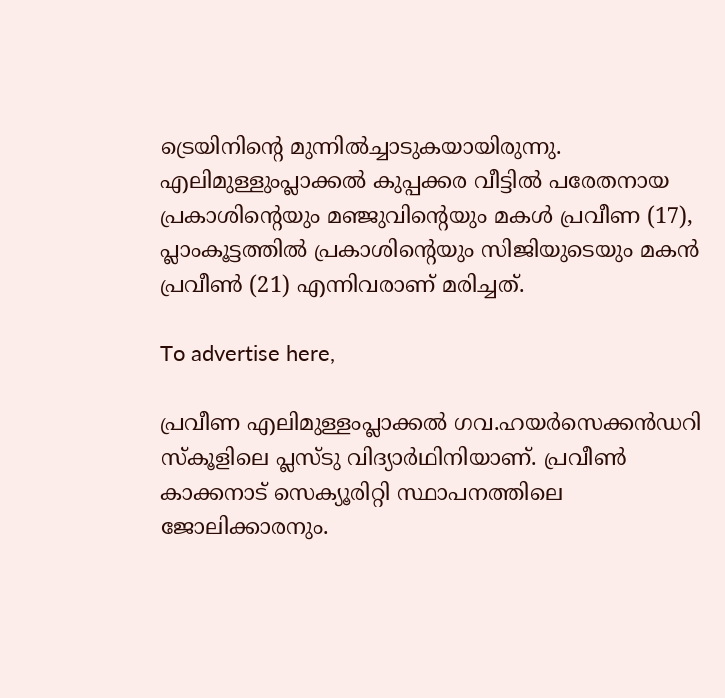ട്രെയിനിന്റെ മുന്നിൽച്ചാടുകയായിരുന്നു. എലിമുള്ളുംപ്ലാക്കൽ കുപ്പക്കര വീട്ടിൽ പരേതനായ പ്രകാശിന്റെയും മഞ്ജുവിന്റെയും മകൾ പ്രവീണ (17), പ്ലാംകൂട്ടത്തിൽ പ്രകാശിന്റെയും സിജിയുടെയും മകൻ പ്രവീൺ (21) എന്നിവരാണ് മരിച്ചത്.

To advertise here,

പ്രവീണ എലിമുള്ളംപ്ലാക്കൽ ഗവ.ഹയർസെക്കൻഡറി സ്കൂളിലെ പ്ലസ്ടു വിദ്യാർഥിനിയാണ്. പ്രവീൺ കാക്കനാട് സെക്യൂരിറ്റി സ്ഥാപനത്തിലെ ജോലിക്കാരനും.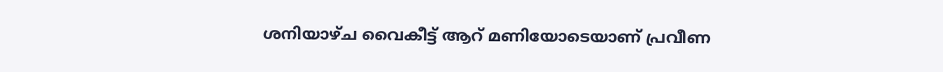ശനിയാഴ്ച വൈകീട്ട് ആറ് മണിയോടെയാണ് പ്രവീണ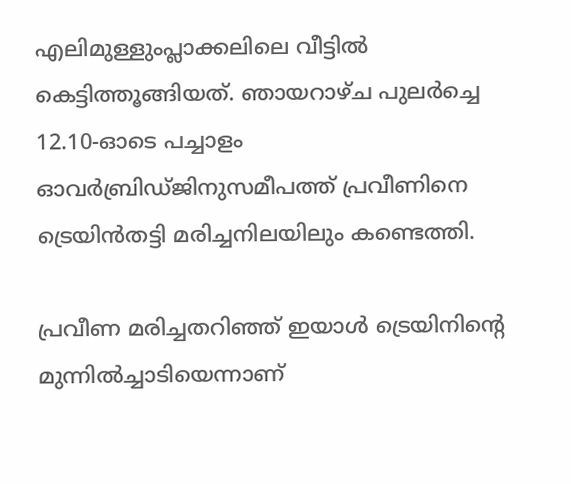എലിമുള്ളുംപ്ലാക്കലിലെ വീട്ടിൽ കെട്ടിത്തൂങ്ങിയത്. ഞായറാഴ്ച പുലർച്ചെ 12.10-ഓടെ പച്ചാളം ഓവർബ്രിഡ്ജിനുസമീപത്ത് പ്രവീണിനെ ട്രെയിൻതട്ടി മരിച്ചനിലയിലും കണ്ടെത്തി.

പ്രവീണ മരിച്ചതറിഞ്ഞ് ഇയാൾ ട്രെയിനിന്റെ മുന്നിൽച്ചാടിയെന്നാണ്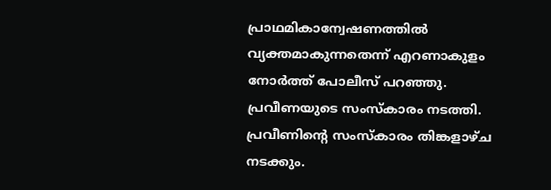പ്രാഥമികാന്വേഷണത്തിൽ വ്യക്തമാകുന്നതെന്ന് എറണാകുളം നോർത്ത് പോലീസ് പറഞ്ഞു. പ്രവീണയുടെ സംസ്കാരം നടത്തി. പ്രവീണിന്റെ സംസ്കാരം തിങ്കളാഴ്ച നടക്കും.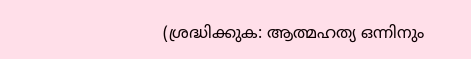(ശ്രദ്ധിക്കുക: ആത്മഹത്യ ഒന്നിനും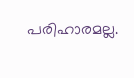പരിഹാരമല്ല.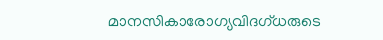മാനസികാരോഗ്യവിദഗ്ധരുടെ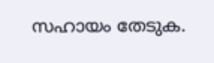സഹായം തേടുക.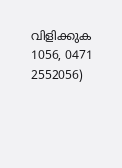വിളിക്കുക 1056, 0471 2552056)